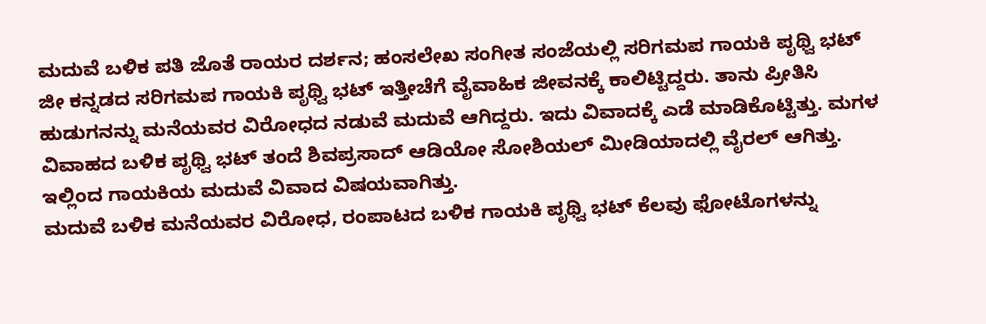ಮದುವೆ ಬಳಿಕ ಪತಿ ಜೊತೆ ರಾಯರ ದರ್ಶನ; ಹಂಸಲೇಖ ಸಂಗೀತ ಸಂಜೆಯಲ್ಲಿ ಸರಿಗಮಪ ಗಾಯಕಿ ಪೃಥ್ವಿ ಭಟ್
ಜೀ ಕನ್ನಡದ ಸರಿಗಮಪ ಗಾಯಕಿ ಪೃಥ್ವಿ ಭಟ್ ಇತ್ತೀಚೆಗೆ ವೈವಾಹಿಕ ಜೀವನಕ್ಕೆ ಕಾಲಿಟ್ಟಿದ್ದರು. ತಾನು ಪ್ರೀತಿಸಿ ಹುಡುಗನನ್ನು ಮನೆಯವರ ವಿರೋಧದ ನಡುವೆ ಮದುವೆ ಆಗಿದ್ದರು. ಇದು ವಿವಾದಕ್ಕೆ ಎಡೆ ಮಾಡಿಕೊಟ್ಟಿತ್ತು. ಮಗಳ ವಿವಾಹದ ಬಳಿಕ ಪೃಥ್ವಿ ಭಟ್ ತಂದೆ ಶಿವಪ್ರಸಾದ್ ಆಡಿಯೋ ಸೋಶಿಯಲ್ ಮೀಡಿಯಾದಲ್ಲಿ ವೈರಲ್ ಆಗಿತ್ತು. ಇಲ್ಲಿಂದ ಗಾಯಕಿಯ ಮದುವೆ ವಿವಾದ ವಿಷಯವಾಗಿತ್ತು.
ಮದುವೆ ಬಳಿಕ ಮನೆಯವರ ವಿರೋಧ, ರಂಪಾಟದ ಬಳಿಕ ಗಾಯಕಿ ಪೃಥ್ವಿ ಭಟ್ ಕೆಲವು ಫೋಟೊಗಳನ್ನು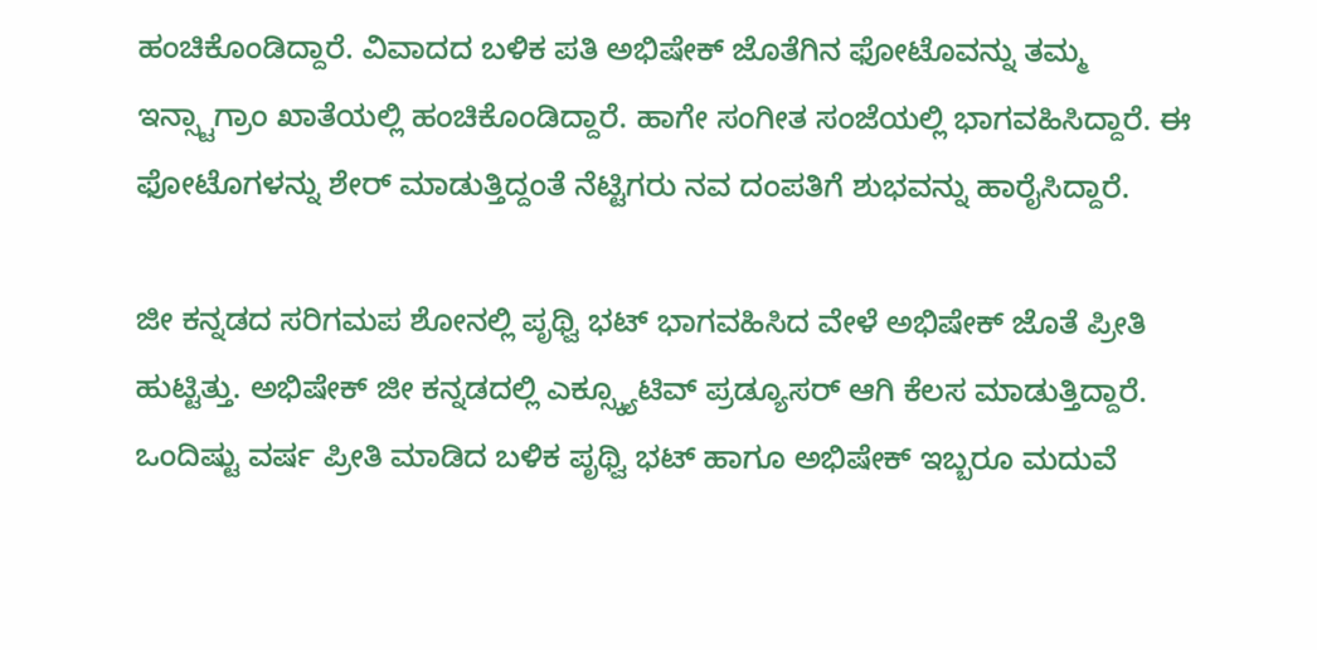ಹಂಚಿಕೊಂಡಿದ್ದಾರೆ. ವಿವಾದದ ಬಳಿಕ ಪತಿ ಅಭಿಷೇಕ್ ಜೊತೆಗಿನ ಫೋಟೊವನ್ನು ತಮ್ಮ ಇನ್ಸ್ಟಾಗ್ರಾಂ ಖಾತೆಯಲ್ಲಿ ಹಂಚಿಕೊಂಡಿದ್ದಾರೆ. ಹಾಗೇ ಸಂಗೀತ ಸಂಜೆಯಲ್ಲಿ ಭಾಗವಹಿಸಿದ್ದಾರೆ. ಈ ಫೋಟೊಗಳನ್ನು ಶೇರ್ ಮಾಡುತ್ತಿದ್ದಂತೆ ನೆಟ್ಟಿಗರು ನವ ದಂಪತಿಗೆ ಶುಭವನ್ನು ಹಾರೈಸಿದ್ದಾರೆ.

ಜೀ ಕನ್ನಡದ ಸರಿಗಮಪ ಶೋನಲ್ಲಿ ಪೃಥ್ವಿ ಭಟ್ ಭಾಗವಹಿಸಿದ ವೇಳೆ ಅಭಿಷೇಕ್ ಜೊತೆ ಪ್ರೀತಿ ಹುಟ್ಟಿತ್ತು. ಅಭಿಷೇಕ್ ಜೀ ಕನ್ನಡದಲ್ಲಿ ಎಕ್ಸ್ಕ್ಯೂಟಿವ್ ಪ್ರಡ್ಯೂಸರ್ ಆಗಿ ಕೆಲಸ ಮಾಡುತ್ತಿದ್ದಾರೆ. ಒಂದಿಷ್ಟು ವರ್ಷ ಪ್ರೀತಿ ಮಾಡಿದ ಬಳಿಕ ಪೃಥ್ವಿ ಭಟ್ ಹಾಗೂ ಅಭಿಷೇಕ್ ಇಬ್ಬರೂ ಮದುವೆ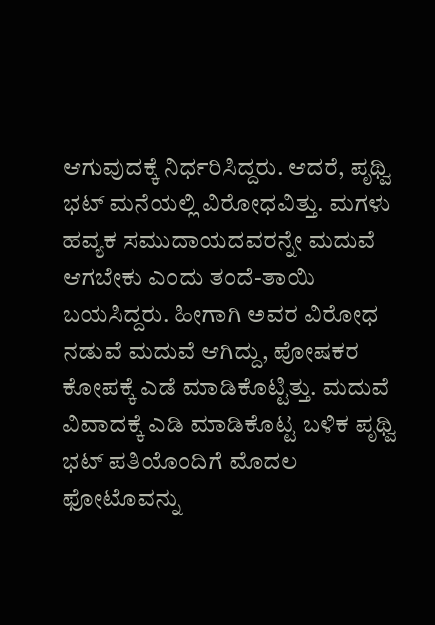ಆಗುವುದಕ್ಕೆ ನಿರ್ಧರಿಸಿದ್ದರು. ಆದರೆ, ಪೃಥ್ವಿ ಭಟ್ ಮನೆಯಲ್ಲಿ ವಿರೋಧವಿತ್ತು. ಮಗಳು ಹವ್ಯಕ ಸಮುದಾಯದವರನ್ನೇ ಮದುವೆ ಆಗಬೇಕು ಎಂದು ತಂದೆ-ತಾಯಿ ಬಯಸಿದ್ದರು. ಹೀಗಾಗಿ ಅವರ ವಿರೋಧ ನಡುವೆ ಮದುವೆ ಆಗಿದ್ದು, ಪೋಷಕರ ಕೋಪಕ್ಕೆ ಎಡೆ ಮಾಡಿಕೊಟ್ಟಿತ್ತು. ಮದುವೆ ವಿವಾದಕ್ಕೆ ಎಡಿ ಮಾಡಿಕೊಟ್ಟ ಬಳಿಕ ಪೃಥ್ವಿ ಭಟ್ ಪತಿಯೊಂದಿಗೆ ಮೊದಲ ಫೋಟೊವನ್ನು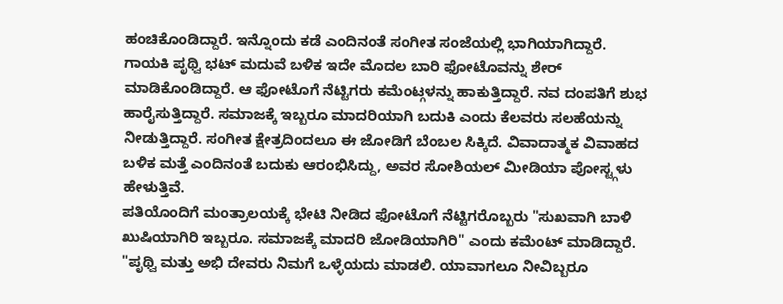ಹಂಚಿಕೊಂಡಿದ್ದಾರೆ. ಇನ್ನೊಂದು ಕಡೆ ಎಂದಿನಂತೆ ಸಂಗೀತ ಸಂಜೆಯಲ್ಲಿ ಭಾಗಿಯಾಗಿದ್ದಾರೆ.
ಗಾಯಕಿ ಪೃಥ್ವಿ ಭಟ್ ಮದುವೆ ಬಳಿಕ ಇದೇ ಮೊದಲ ಬಾರಿ ಫೋಟೊವನ್ನು ಶೇರ್ ಮಾಡಿಕೊಂಡಿದ್ದಾರೆ. ಆ ಫೋಟೊಗೆ ನೆಟ್ಟಿಗರು ಕಮೆಂಟ್ಗಳನ್ನು ಹಾಕುತ್ತಿದ್ದಾರೆ. ನವ ದಂಪತಿಗೆ ಶುಭ ಹಾರೈಸುತ್ತಿದ್ದಾರೆ. ಸಮಾಜಕ್ಕೆ ಇಬ್ಬರೂ ಮಾದರಿಯಾಗಿ ಬದುಕಿ ಎಂದು ಕೆಲವರು ಸಲಹೆಯನ್ನು ನೀಡುತ್ತಿದ್ದಾರೆ. ಸಂಗೀತ ಕ್ಷೇತ್ರದಿಂದಲೂ ಈ ಜೋಡಿಗೆ ಬೆಂಬಲ ಸಿಕ್ಕಿದೆ. ವಿವಾದಾತ್ಮಕ ವಿವಾಹದ ಬಳಿಕ ಮತ್ತೆ ಎಂದಿನಂತೆ ಬದುಕು ಆರಂಭಿಸಿದ್ದು, ಅವರ ಸೋಶಿಯಲ್ ಮೀಡಿಯಾ ಪೋಸ್ಟ್ಗಳು ಹೇಳುತ್ತಿವೆ.
ಪತಿಯೊಂದಿಗೆ ಮಂತ್ರಾಲಯಕ್ಕೆ ಭೇಟಿ ನೀಡಿದ ಫೋಟೊಗೆ ನೆಟ್ಟಿಗರೊಬ್ಬರು "ಸುಖವಾಗಿ ಬಾಳಿ ಖುಷಿಯಾಗಿರಿ ಇಬ್ಬರೂ. ಸಮಾಜಕ್ಕೆ ಮಾದರಿ ಜೋಡಿಯಾಗಿರಿ" ಎಂದು ಕಮೆಂಟ್ ಮಾಡಿದ್ದಾರೆ. "ಪೃಥ್ವಿ ಮತ್ತು ಅಭಿ ದೇವರು ನಿಮಗೆ ಒಳ್ಳೆಯದು ಮಾಡಲಿ. ಯಾವಾಗಲೂ ನೀವಿಬ್ಬರೂ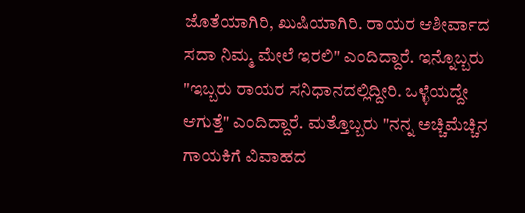ಜೊತೆಯಾಗಿರಿ, ಖುಷಿಯಾಗಿರಿ. ರಾಯರ ಆಶೀರ್ವಾದ ಸದಾ ನಿಮ್ಮ ಮೇಲೆ ಇರಲಿ" ಎಂದಿದ್ದಾರೆ. ಇನ್ನೊಬ್ಬರು "ಇಬ್ಬರು ರಾಯರ ಸನಿಧಾನದಲ್ಲಿದ್ದೀರಿ. ಒಳ್ಳೆಯದ್ದೇ ಆಗುತ್ತೆ" ಎಂದಿದ್ದಾರೆ. ಮತ್ತೊಬ್ಬರು "ನನ್ನ ಅಚ್ಚಿಮೆಚ್ಚಿನ ಗಾಯಕಿಗೆ ವಿವಾಹದ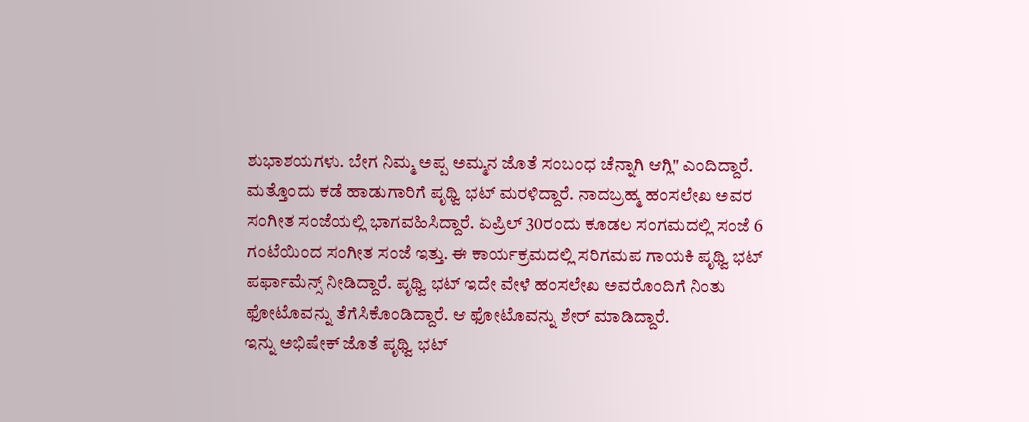ಶುಭಾಶಯಗಳು. ಬೇಗ ನಿಮ್ಮ ಅಪ್ಪ ಅಮ್ಮನ ಜೊತೆ ಸಂಬಂಧ ಚೆನ್ನಾಗಿ ಆಗ್ಲಿ" ಎಂದಿದ್ದಾರೆ.
ಮತ್ತೊಂದು ಕಡೆ ಹಾಡುಗಾರಿಗೆ ಪೃಥ್ವಿ ಭಟ್ ಮರಳಿದ್ದಾರೆ. ನಾದಬ್ರಹ್ಮ ಹಂಸಲೇಖ ಅವರ ಸಂಗೀತ ಸಂಜೆಯಲ್ಲಿ ಭಾಗವಹಿಸಿದ್ದಾರೆ. ಏಪ್ರಿಲ್ 30ರಂದು ಕೂಡಲ ಸಂಗಮದಲ್ಲಿ ಸಂಜೆ 6 ಗಂಟೆಯಿಂದ ಸಂಗೀತ ಸಂಜೆ ಇತ್ತು. ಈ ಕಾರ್ಯಕ್ರಮದಲ್ಲಿ ಸರಿಗಮಪ ಗಾಯಕಿ ಪೃಥ್ವಿ ಭಟ್ ಪರ್ಫಾಮೆನ್ಸ್ ನೀಡಿದ್ದಾರೆ. ಪೃಥ್ವಿ ಭಟ್ ಇದೇ ವೇಳೆ ಹಂಸಲೇಖ ಅವರೊಂದಿಗೆ ನಿಂತು ಫೋಟೊವನ್ನು ತೆಗೆಸಿಕೊಂಡಿದ್ದಾರೆ. ಆ ಫೋಟೊವನ್ನು ಶೇರ್ ಮಾಡಿದ್ದಾರೆ.
ಇನ್ನು ಅಭಿಷೇಕ್ ಜೊತೆ ಪೃಥ್ವಿ ಭಟ್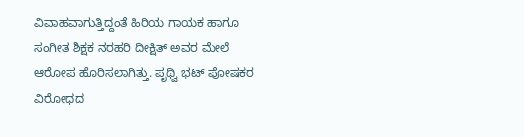ವಿವಾಹವಾಗುತ್ತಿದ್ದಂತೆ ಹಿರಿಯ ಗಾಯಕ ಹಾಗೂ ಸಂಗೀತ ಶಿಕ್ಷಕ ನರಹರಿ ದೀಕ್ಷಿತ್ ಅವರ ಮೇಲೆ ಆರೋಪ ಹೊರಿಸಲಾಗಿತ್ತು. ಪೃಥ್ವಿ ಭಟ್ ಪೋಷಕರ ವಿರೋಧದ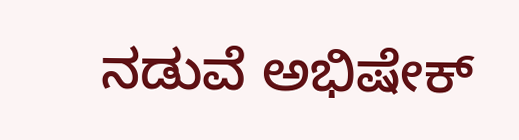ನಡುವೆ ಅಭಿಷೇಕ್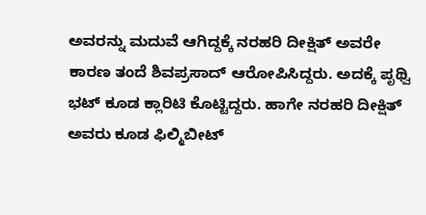ಅವರನ್ನು ಮದುವೆ ಆಗಿದ್ದಕ್ಕೆ ನರಹರಿ ದೀಕ್ಷಿತ್ ಅವರೇ ಕಾರಣ ತಂದೆ ಶಿವಪ್ರಸಾದ್ ಆರೋಪಿಸಿದ್ದರು. ಅದಕ್ಕೆ ಪೃಥ್ವಿ ಭಟ್ ಕೂಡ ಕ್ಲಾರಿಟಿ ಕೊಟ್ಟಿದ್ದರು. ಹಾಗೇ ನರಹರಿ ದೀಕ್ಷಿತ್ ಅವರು ಕೂಡ ಫಿಲ್ಮಿಬೀಟ್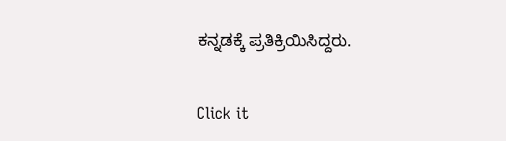ಕನ್ನಡಕ್ಕೆ ಪ್ರತಿಕ್ರಿಯಿಸಿದ್ದರು.


Click it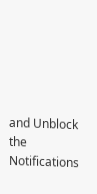and Unblock the Notifications